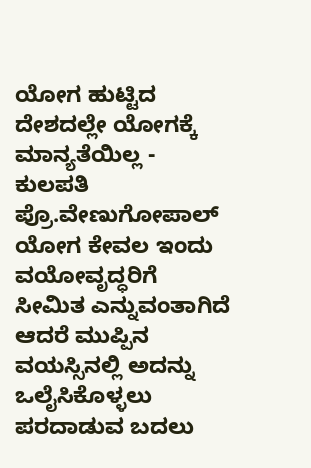ಯೋಗ ಹುಟ್ಟಿದ ದೇಶದಲ್ಲೇ ಯೋಗಕ್ಕೆ ಮಾನ್ಯತೆಯಿಲ್ಲ - ಕುಲಪತಿ ಪ್ರೊ.ವೇಣುಗೋಪಾಲ್                                                                                                                                                                                                                                                              ಯೋಗ ಕೇವಲ ಇಂದು ವಯೋವೃದ್ಧರಿಗೆ ಸೀಮಿತ ಎನ್ನುವಂತಾಗಿದೆ ಆದರೆ ಮುಪ್ಪಿನ ವಯಸ್ಸಿನಲ್ಲಿ ಅದನ್ನು ಒಲೈಸಿಕೊಳ್ಳಲು ಪರದಾಡುವ ಬದಲು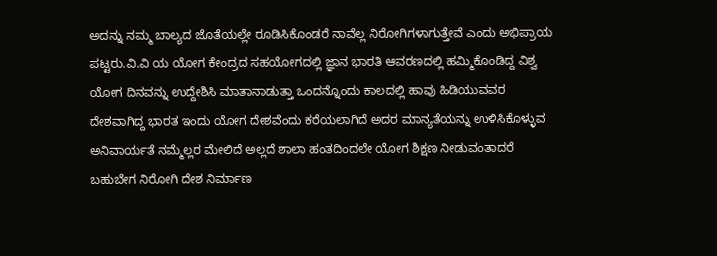ಅದನ್ನು ನಮ್ಮ ಬಾಲ್ಯದ ಜೊತೆಯಲ್ಲೇ ರೂಡಿಸಿಕೊಂಡರೆ ನಾವೆಲ್ಲ ನಿರೋಗಿಗಳಾಗುತ್ತೇವೆ ಎಂದು ಅಭಿಪ್ರಾಯ ಪಟ್ಟರು.ವಿ.ವಿ ಯ ಯೋಗ ಕೇಂದ್ರದ ಸಹಯೋಗದಲ್ಲಿ ಜ್ಞಾನ ಭಾರತಿ ಆವರಣದಲ್ಲಿ ಹಮ್ಮಿಕೊಂಡಿದ್ದ ವಿಶ್ವ ಯೋಗ ದಿನವನ್ನು ಉದ್ದೇಶಿಸಿ ಮಾತಾನಾಡುತ್ತಾ ಒಂದನ್ನೊಂದು ಕಾಲದಲ್ಲಿ ಹಾವು ಹಿಡಿಯುವವರ ದೇಶವಾಗಿದ್ದ ಭಾರತ ಇಂದು ಯೋಗ ದೇಶವೆಂದು ಕರೆಯಲಾಗಿದೆ ಅದರ ಮಾನ್ಯತೆಯನ್ನು ಉಳಿಸಿಕೊಳ್ಳುವ ಅನಿವಾರ್ಯತೆ ನಮ್ಮೆಲ್ಲರ ಮೇಲಿದೆ ಅಲ್ಲದೆ ಶಾಲಾ ಹಂತದಿಂದಲೇ ಯೋಗ ಶಿಕ್ಷಣ ನೀಡುವಂತಾದರೆ ಬಹುಬೇಗ ನಿರೋಗಿ ದೇಶ ನಿರ್ಮಾಣ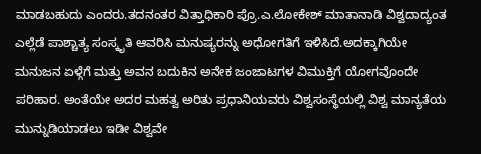ಮಾಡಬಹುದು ಎಂದರು.ತದನಂತರ ವಿತ್ತಾಧಿಕಾರಿ ಪ್ರೊ.ಎ.ಲೋಕೇಶ್ ಮಾತಾನಾಡಿ ವಿಶ್ವದಾದ್ಯಂತ ಎಲ್ಲೆಡೆ ಪಾಶ್ಚಾತ್ಯ ಸಂಸ್ಕೃತಿ ಆವರಿಸಿ ಮನುಷ್ಯರನ್ನು ಅಧೋಗತಿಗೆ ಇಳಿಸಿದೆ.ಅದಕ್ಕಾಗಿಯೇ ಮನುಜನ ಏಳ್ಗೆಗೆ ಮತ್ತು ಅವನ ಬದುಕಿನ ಅನೇಕ ಜಂಜಾಟಗಳ ವಿಮುಕ್ತಿಗೆ ಯೋಗವೊಂದೇ ಪರಿಹಾರ. ಅಂತೆಯೇ ಅದರ ಮಹತ್ವ ಅರಿತು ಪ್ರಧಾನಿಯವರು ವಿಶ್ವಸಂಸ್ಥೆಯಲ್ಲಿ ವಿಶ್ವ ಮಾನ್ಯತೆಯ ಮುನ್ನುಡಿಯಾಡಲು ಇಡೀ ವಿಶ್ವವೇ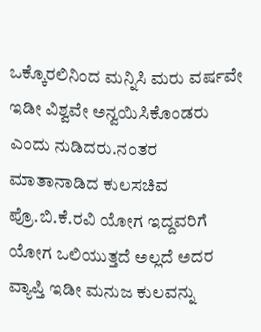ಒಕ್ಕೊರಲಿನಿಂದ ಮನ್ನಿಸಿ ಮರು ವರ್ಷವೇ ಇಡೀ ವಿಶ್ವವೇ ಅನ್ವಯಿಸಿಕೊಂಡರು ಎಂದು ನುಡಿದರು.ನಂತರ ಮಾತಾನಾಡಿದ ಕುಲಸಚಿವ ಪ್ರೊ.ಬಿ.ಕೆ.ರವಿ ಯೋಗ ಇದ್ದವರಿಗೆ ಯೋಗ ಒಲಿಯುತ್ತದೆ ಅಲ್ಲದೆ ಅದರ ವ್ಯಾಪ್ತಿ ಇಡೀ ಮನುಜ ಕುಲವನ್ನು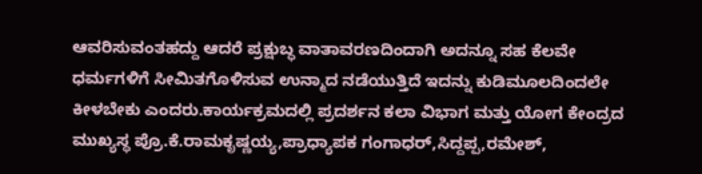ಆವರಿಸುವಂತಹದ್ದು ಆದರೆ ಪ್ರಕ್ಷುಬ್ಧ ವಾತಾವರಣದಿಂದಾಗಿ ಅದನ್ನೂ ಸಹ ಕೆಲವೇ ಧರ್ಮಗಳಿಗೆ ಸೀಮಿತಗೊಳಿಸುವ ಉನ್ಮಾದ ನಡೆಯುತ್ತಿದೆ ಇದನ್ನು ಕುಡಿಮೂಲದಿಂದಲೇ ಕೀಳಬೇಕು ಎಂದರು.ಕಾರ್ಯಕ್ರಮದಲ್ಲಿ ಪ್ರದರ್ಶನ ಕಲಾ ವಿಭಾಗ ಮತ್ತು ಯೋಗ ಕೇಂದ್ರದ ಮುಖ್ಯಸ್ಥ ಪ್ರೊ.ಕೆ.ರಾಮಕೃಷ್ಣಯ್ಯ,ಪ್ರಾಧ್ಯಾಪಕ ಗಂಗಾಧರ್,ಸಿದ್ದಪ್ಪ,ರಮೇಶ್,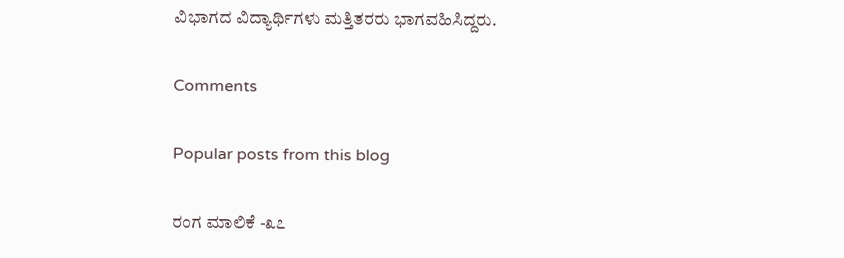ವಿಭಾಗದ ವಿದ್ಯಾರ್ಥಿಗಳು ಮತ್ತಿತರರು ಭಾಗವಹಿಸಿದ್ದರು.

Comments

Popular posts from this blog

ರಂಗ ಮಾಲಿಕೆ -೩೭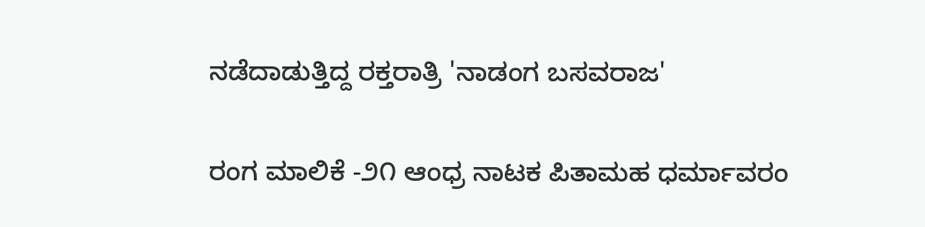ನಡೆದಾಡುತ್ತಿದ್ದ ರಕ್ತರಾತ್ರಿ 'ನಾಡಂಗ ಬಸವರಾಜ'

ರಂಗ ಮಾಲಿಕೆ -೨೧ ಆಂಧ್ರ ನಾಟಕ ಪಿತಾಮಹ ಧರ್ಮಾವರಂ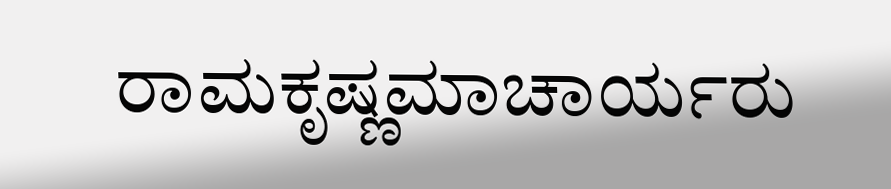ರಾಮಕೃಷ್ಣಮಾಚಾರ್ಯರು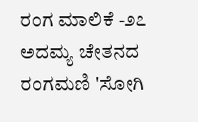ರಂಗ ಮಾಲಿಕೆ -೨೭ ಅದಮ್ಯ ಚೇತನದ ರಂಗಮಣಿ 'ಸೋಗಿ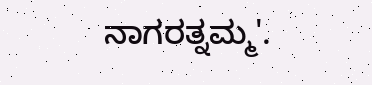ನಾಗರತ್ನಮ್ಮ'.